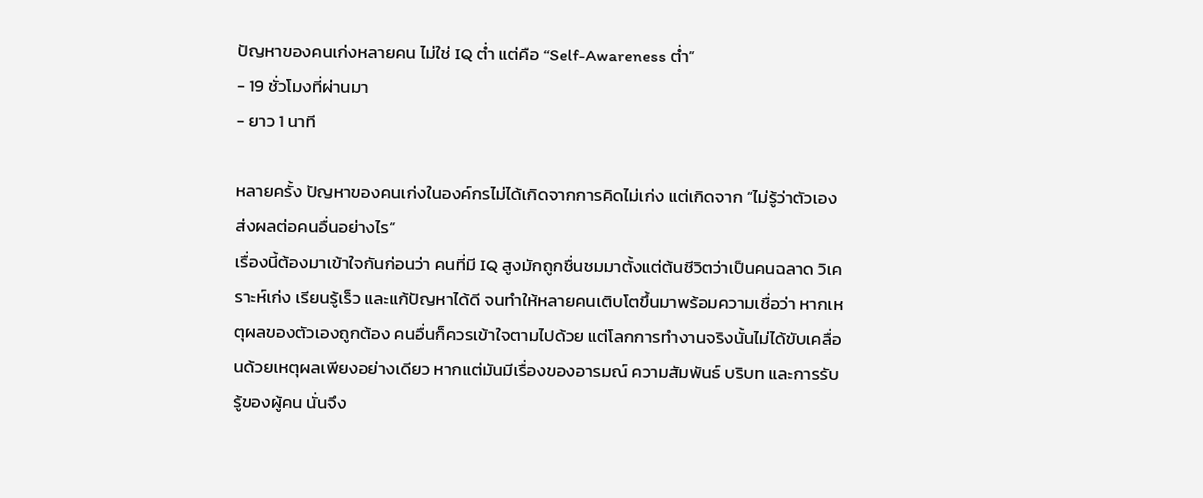ปัญหาของคนเก่งหลายคน ไม่ใช่ IQ ต่ำ แต่คือ “Self-Awareness ต่ำ”
- 19 ชั่วโมงที่ผ่านมา
- ยาว 1 นาที

หลายครั้ง ปัญหาของคนเก่งในองค์กรไม่ได้เกิดจากการคิดไม่เก่ง แต่เกิดจาก “ไม่รู้ว่าตัวเองส่งผลต่อคนอื่นอย่างไร”
เรื่องนี้ต้องมาเข้าใจกันก่อนว่า คนที่มี IQ สูงมักถูกชื่นชมมาตั้งแต่ต้นชีวิตว่าเป็นคนฉลาด วิเคราะห์เก่ง เรียนรู้เร็ว และแก้ปัญหาได้ดี จนทำให้หลายคนเติบโตขึ้นมาพร้อมความเชื่อว่า หากเหตุผลของตัวเองถูกต้อง คนอื่นก็ควรเข้าใจตามไปด้วย แต่โลกการทำงานจริงนั้นไม่ได้ขับเคลื่อนด้วยเหตุผลเพียงอย่างเดียว หากแต่มันมีเรื่องของอารมณ์ ความสัมพันธ์ บริบท และการรับรู้ของผู้คน นั่นจึง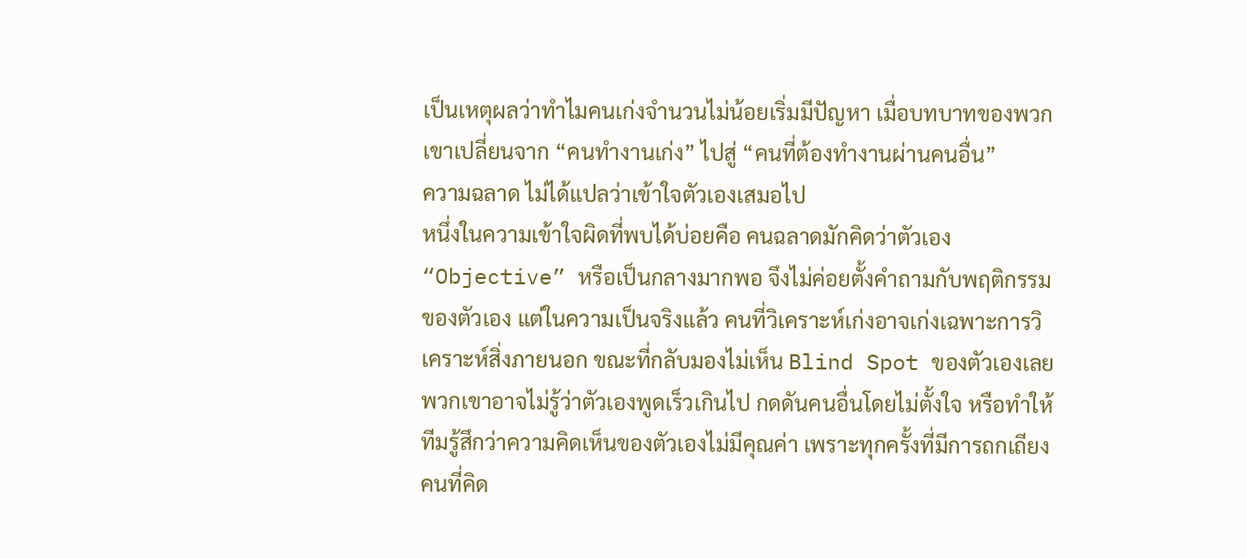เป็นเหตุผลว่าทำไมคนเก่งจำนวนไม่น้อยเริ่มมีปัญหา เมื่อบทบาทของพวกเขาเปลี่ยนจาก “คนทำงานเก่ง” ไปสู่ “คนที่ต้องทำงานผ่านคนอื่น”
ความฉลาด ไม่ได้แปลว่าเข้าใจตัวเองเสมอไป
หนึ่งในความเข้าใจผิดที่พบได้บ่อยคือ คนฉลาดมักคิดว่าตัวเอง “Objective” หรือเป็นกลางมากพอ จึงไม่ค่อยตั้งคำถามกับพฤติกรรมของตัวเอง แต่ในความเป็นจริงแล้ว คนที่วิเคราะห์เก่งอาจเก่งเฉพาะการวิเคราะห์สิ่งภายนอก ขณะที่กลับมองไม่เห็น Blind Spot ของตัวเองเลย พวกเขาอาจไม่รู้ว่าตัวเองพูดเร็วเกินไป กดดันคนอื่นโดยไม่ตั้งใจ หรือทำให้ทีมรู้สึกว่าความคิดเห็นของตัวเองไม่มีคุณค่า เพราะทุกครั้งที่มีการถกเถียง คนที่คิด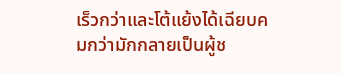เร็วกว่าและโต้แย้งได้เฉียบคมกว่ามักกลายเป็นผู้ช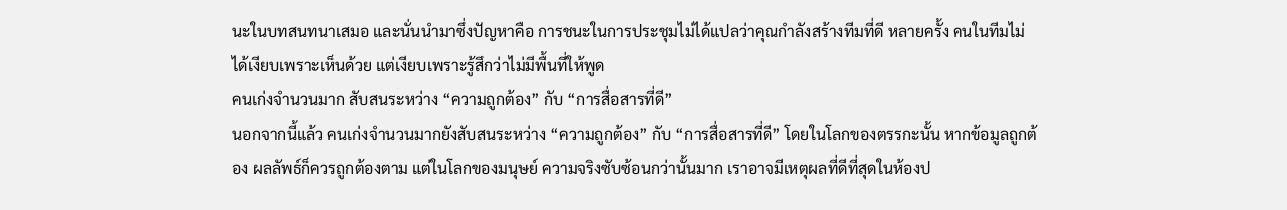นะในบทสนทนาเสมอ และนั่นนำมาซึ่งปัญหาคือ การชนะในการประชุมไม่ได้แปลว่าคุณกำลังสร้างทีมที่ดี หลายครั้ง คนในทีมไม่ได้เงียบเพราะเห็นด้วย แต่เงียบเพราะรู้สึกว่าไม่มีพื้นที่ให้พูด
คนเก่งจำนวนมาก สับสนระหว่าง “ความถูกต้อง” กับ “การสื่อสารที่ดี”
นอกจากนี้แล้ว คนเก่งจำนวนมากยังสับสนระหว่าง “ความถูกต้อง” กับ “การสื่อสารที่ดี” โดยในโลกของตรรกะนั้น หากข้อมูลถูกต้อง ผลลัพธ์ก็ควรถูกต้องตาม แต่ในโลกของมนุษย์ ความจริงซับซ้อนกว่านั้นมาก เราอาจมีเหตุผลที่ดีที่สุดในห้องป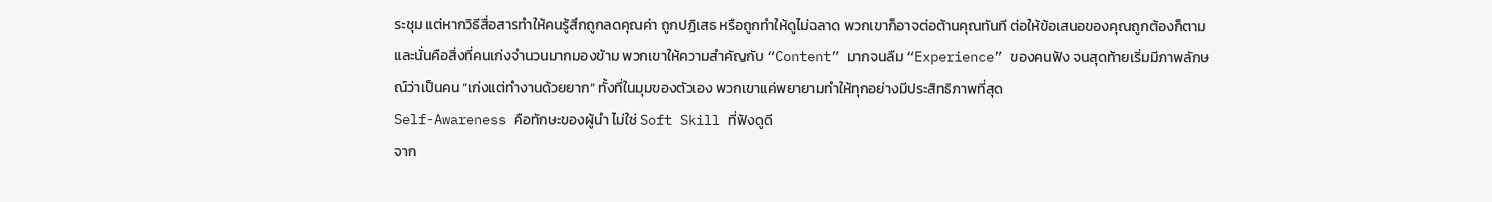ระชุม แต่หากวิธีสื่อสารทำให้คนรู้สึกถูกลดคุณค่า ถูกปฏิเสธ หรือถูกทำให้ดูไม่ฉลาด พวกเขาก็อาจต่อต้านคุณทันที ต่อให้ข้อเสนอของคุณถูกต้องก็ตาม และนั่นคือสิ่งที่คนเก่งจำนวนมากมองข้าม พวกเขาให้ความสำคัญกับ “Content” มากจนลืม “Experience” ของคนฟัง จนสุดท้ายเริ่มมีภาพลักษณ์ว่าเป็นคน “เก่งแต่ทำงานด้วยยาก” ทั้งที่ในมุมของตัวเอง พวกเขาแค่พยายามทำให้ทุกอย่างมีประสิทธิภาพที่สุด
Self-Awareness คือทักษะของผู้นำ ไม่ใช่ Soft Skill ที่ฟังดูดี
จาก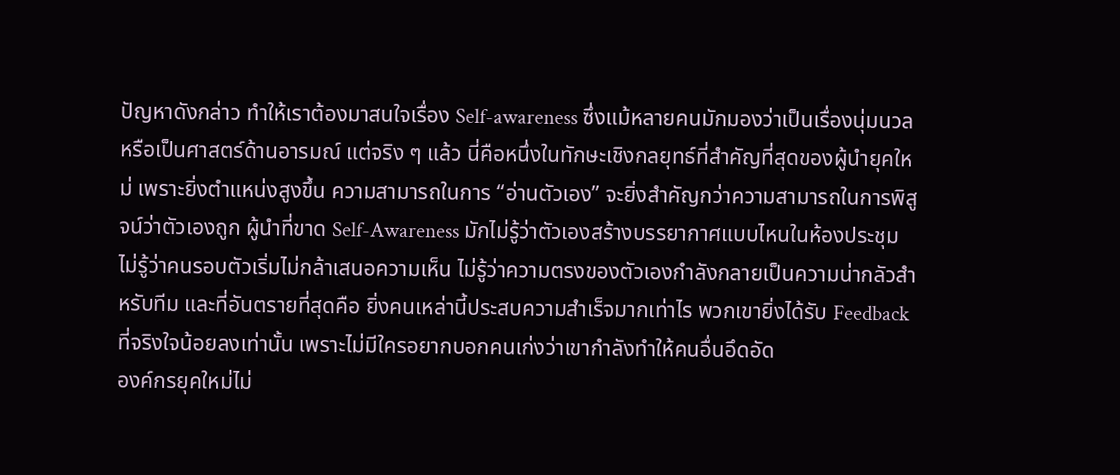ปัญหาดังกล่าว ทำให้เราต้องมาสนใจเรื่อง Self-awareness ซึ่งแม้หลายคนมักมองว่าเป็นเรื่องนุ่มนวลหรือเป็นศาสตร์ด้านอารมณ์ แต่จริง ๆ แล้ว นี่คือหนึ่งในทักษะเชิงกลยุทธ์ที่สำคัญที่สุดของผู้นำยุคใหม่ เพราะยิ่งตำแหน่งสูงขึ้น ความสามารถในการ “อ่านตัวเอง” จะยิ่งสำคัญกว่าความสามารถในการพิสูจน์ว่าตัวเองถูก ผู้นำที่ขาด Self-Awareness มักไม่รู้ว่าตัวเองสร้างบรรยากาศแบบไหนในห้องประชุม ไม่รู้ว่าคนรอบตัวเริ่มไม่กล้าเสนอความเห็น ไม่รู้ว่าความตรงของตัวเองกำลังกลายเป็นความน่ากลัวสำหรับทีม และที่อันตรายที่สุดคือ ยิ่งคนเหล่านี้ประสบความสำเร็จมากเท่าไร พวกเขายิ่งได้รับ Feedback ที่จริงใจน้อยลงเท่านั้น เพราะไม่มีใครอยากบอกคนเก่งว่าเขากำลังทำให้คนอื่นอึดอัด
องค์กรยุคใหม่ไม่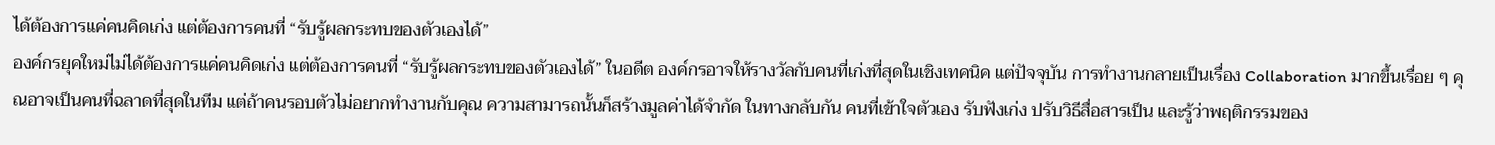ได้ต้องการแค่คนคิดเก่ง แต่ต้องการคนที่ “รับรู้ผลกระทบของตัวเองได้”
องค์กรยุคใหม่ไม่ได้ต้องการแค่คนคิดเก่ง แต่ต้องการคนที่ “รับรู้ผลกระทบของตัวเองได้” ในอดีต องค์กรอาจให้รางวัลกับคนที่เก่งที่สุดในเชิงเทคนิค แต่ปัจจุบัน การทำงานกลายเป็นเรื่อง Collaboration มากขึ้นเรื่อย ๆ คุณอาจเป็นคนที่ฉลาดที่สุดในทีม แต่ถ้าคนรอบตัวไม่อยากทำงานกับคุณ ความสามารถนั้นก็สร้างมูลค่าได้จำกัด ในทางกลับกัน คนที่เข้าใจตัวเอง รับฟังเก่ง ปรับวิธีสื่อสารเป็น และรู้ว่าพฤติกรรมของ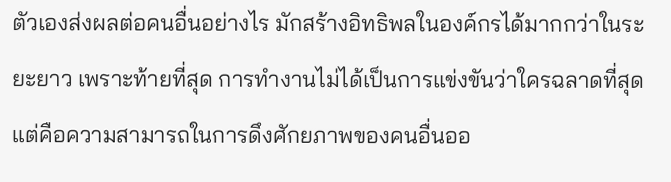ตัวเองส่งผลต่อคนอื่นอย่างไร มักสร้างอิทธิพลในองค์กรได้มากกว่าในระยะยาว เพราะท้ายที่สุด การทำงานไม่ได้เป็นการแข่งขันว่าใครฉลาดที่สุด แต่คือความสามารถในการดึงศักยภาพของคนอื่นออ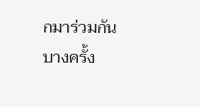กมาร่วมกัน
บางครั้ง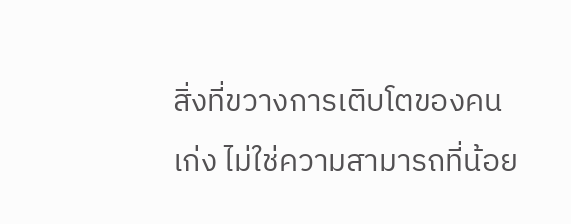สิ่งที่ขวางการเติบโตของคนเก่ง ไม่ใช่ความสามารถที่น้อย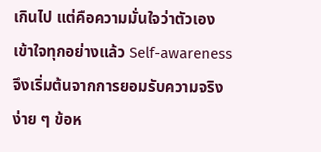เกินไป แต่คือความมั่นใจว่าตัวเองเข้าใจทุกอย่างแล้ว Self-awareness จึงเริ่มต้นจากการยอมรับความจริงง่าย ๆ ข้อห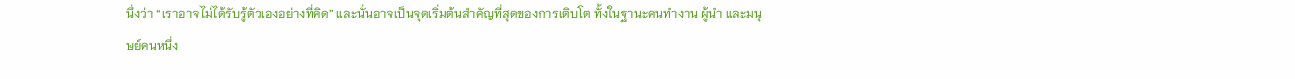นึ่งว่า “เราอาจไม่ได้รับรู้ตัวเองอย่างที่คิด” และนั่นอาจเป็นจุดเริ่มต้นสำคัญที่สุดของการเติบโต ทั้งในฐานะคนทำงาน ผู้นำ และมนุษย์คนหนึ่ง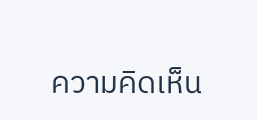ความคิดเห็น